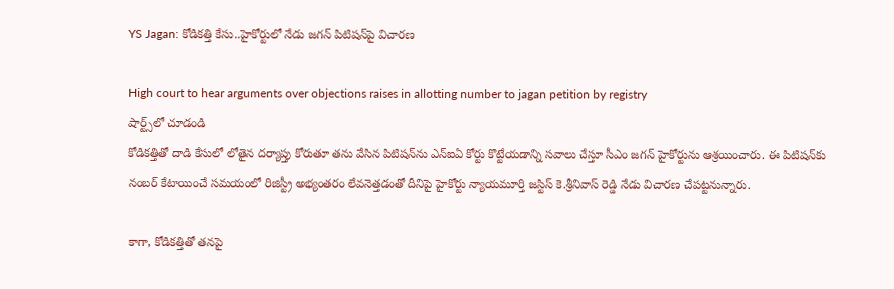YS Jagan: కోడికత్తి కేసు..హైకోర్టులో నేడు జగన్ పిటిషన్‌పై విచారణ

High court to hear arguments over objections raises in allotting number to jagan petition by registry
షార్ట్స్‌లో చూడండి
కోడికత్తితో దాడి కేసులో లోతైన దర్యాప్తు కోరుతూ తను వేసిన పిటిషన్‌ను ఎన్‌ఐఏ కోర్టు కొట్టేయడాన్ని సవాలు చేస్తూ సీఎం జగన్ హైకోర్టును ఆశ్రయించారు. ఈ పిటిషన్‌కు నంబర్ కేటాయించే సమయంలో రిజిస్ట్రీ అభ్యంతరం లేవనెత్తడంతో దీనిపై హైకోర్టు న్యాయమూర్తి జస్టిస్ కె.శ్రీనివాస్ రెడ్డి నేడు విచారణ చేపట్టనున్నారు.

కాగా, కోడికత్తితో తనపై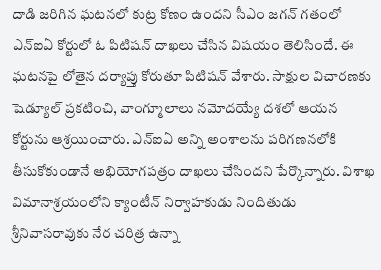దాడి జరిగిన ఘటనలో కుట్ర కోణం ఉందని సీఎం జగన్ గతంలో ఎన్‌ఐఏ కోర్టులో ఓ పిటిషన్ దాఖలు చేసిన విషయం తెలిసిందే. ఈ ఘటనపై లోతైన దర్యాప్తు కోరుతూ పిటిషన్ వేశారు. సాక్షుల విచారణకు షెడ్యూల్ ప్రకటించి, వాంగ్మూలాలు నమోదయ్యే దశలో ఆయన కోర్టును ఆశ్రయించారు. ఎన్‌ఐఏ అన్ని అంశాలను పరిగణనలోకి తీసుకోకుండానే అభియోగపత్రం దాఖలు చేసిందని పేర్కొన్నారు. విశాఖ విమానాశ్రయంలోని క్యాంటీన్ నిర్వాహకుడు నిందితుడు శ్రీనివాసరావుకు నేర చరిత్ర ఉన్నా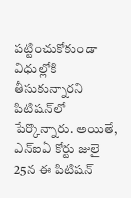పట్టించుకోకుండా విధుల్లోకి తీసుకున్నారని పిటిషన్‌లో పేర్కొన్నారు. అయితే, ఎన్ఐఏ కోర్టు జులై 25న ఈ పిటిషన్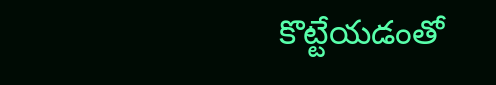కొట్టేయడంతో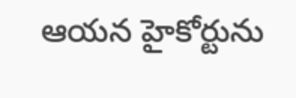ఆయన హైకోర్టును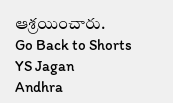ఆశ్రయించారు.
Go Back to Shorts
YS Jagan
Andhra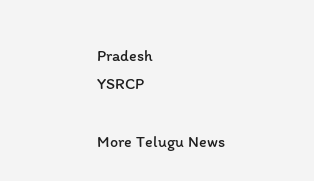Pradesh
YSRCP

More Telugu News